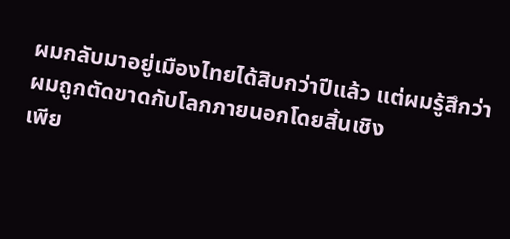ผมกลับมาอยู่เมืองไทยได้สิบกว่าปีแล้ว แต่ผมรู้สึกว่าผมถูกตัดขาดกับโลกภายนอกโดยสิ้นเชิง
เพีย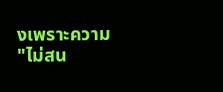งเพราะความ "ไม่สน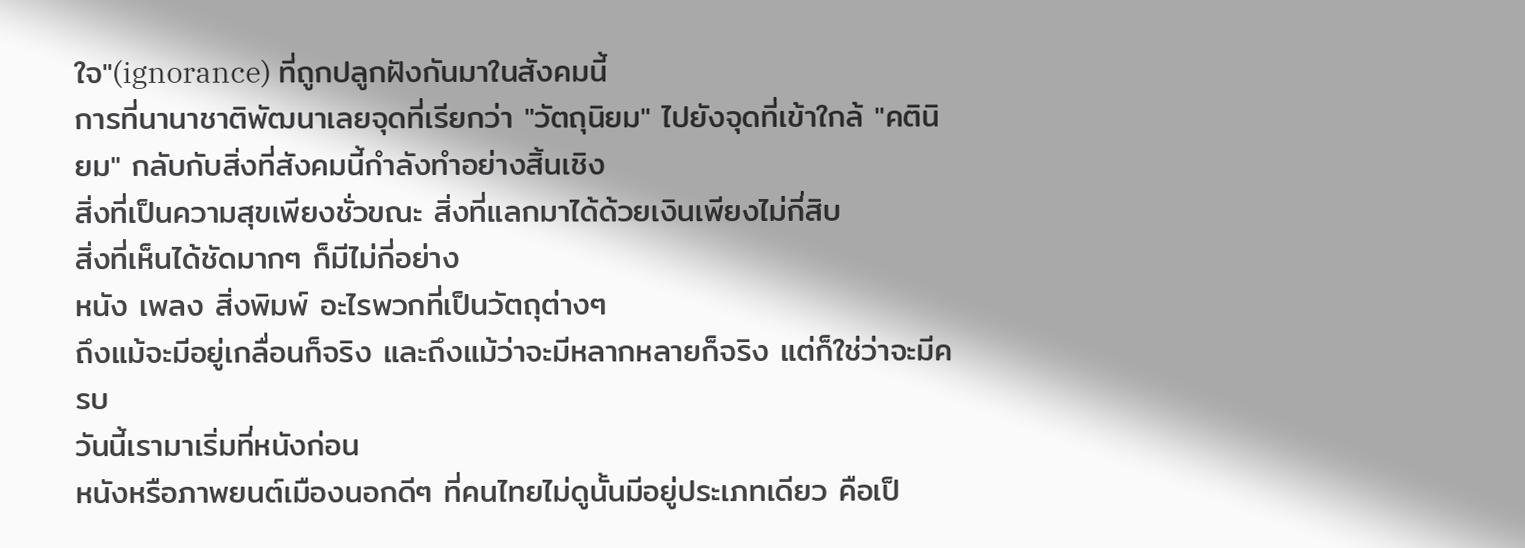ใจ"(ignorance) ที่ถูกปลูกฝังกันมาในสังคมนี้
การที่นานาชาติพัฒนาเลยจุดที่เรียกว่า "วัตถุนิยม" ไปยังจุดที่เข้าใกล้ "คตินิยม" กลับกับสิ่งที่สังคมนี้กำลังทำอย่างสิ้นเชิง
สิ่งที่เป็นความสุขเพียงชั่วขณะ สิ่งที่แลกมาได้ด้วยเงินเพียงไม่กี่สิบ
สิ่งที่เห็นได้ชัดมากๆ ก็มีไม่กี่อย่าง
หนัง เพลง สิ่งพิมพ์ อะไรพวกที่เป็นวัตถุต่างๆ
ถึงแม้จะมีอยู่เกลื่อนก็จริง และถึงแม้ว่าจะมีหลากหลายก็จริง แต่ก็ใช่ว่าจะมีครบ
วันนี้เรามาเริ่มที่หนังก่อน
หนังหรือภาพยนต์เมืองนอกดีๆ ที่คนไทยไม่ดูนั้นมีอยู่ประเภทเดียว คือเป็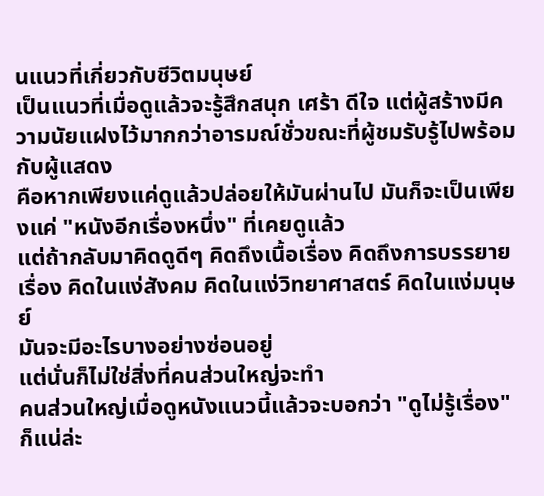นแนวที่เกี่ยวกับชีวิตมนุษย์
เป็นแนวที่เมื่อดูแล้วจะรู้สึกสนุก เศร้า ดีใจ แต่ผู้สร้างมีความนัยแฝงไว้มากกว่าอารมณ์ชั่วขณะที่ผู้ชมรับรู้ไปพร้อมกับผู้แสดง
คือหากเพียงแค่ดูแล้วปล่อยให้มันผ่านไป มันก็จะเป็นเพียงแค่ "หนังอีกเรื่องหนึ่ง" ที่เคยดูแล้ว
แต่ถ้ากลับมาคิดดูดีๆ คิดถึงเนื้อเรื่อง คิดถึงการบรรยายเรื่อง คิดในแง่สังคม คิดในแง่วิทยาศาสตร์ คิดในแง่มนุษย์
มันจะมีอะไรบางอย่างซ่อนอยู่
แต่นั่นก็ไม่ใช่สิ่งที่คนส่วนใหญ่จะทำ
คนส่วนใหญ่เมื่อดูหนังแนวนี้แล้วจะบอกว่า "ดูไม่รู้เรื่อง"
ก็แน่ล่ะ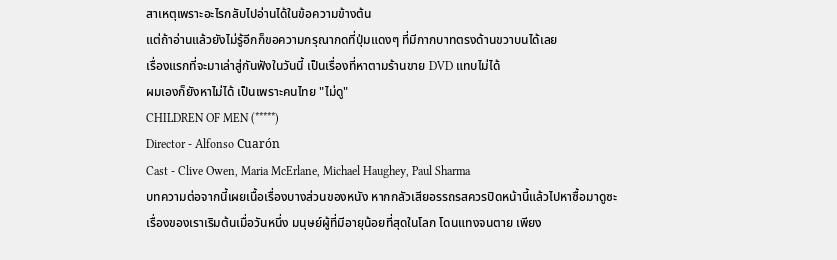สาเหตุเพราะอะไรกลับไปอ่านได้ในข้อความข้างต้น
แต่ถ้าอ่านแล้วยังไม่รู้อีกก็ขอความกรุณากดที่ปุ่มแดงๆ ที่มีกากบาทตรงด้านขวาบนได้เลย
เรื่องแรกที่จะมาเล่าสู่กันฟังในวันนี้ เป็นเรื่องที่หาตามร้านขาย DVD แทบไม่ได้
ผมเองก็ยังหาไม่ได้ เป็นเพราะคนไทย "ไม่ดู"
CHILDREN OF MEN (*****)
Director - Alfonso Cuarón
Cast - Clive Owen, Maria McErlane, Michael Haughey, Paul Sharma
บทความต่อจากนี้เผยเนื้อเรื่องบางส่วนของหนัง หากกลัวเสียอรรถรสควรปิดหน้านี้แล้วไปหาซื้อมาดูซะ
เรื่องของเราเริมต้นเมื่อวันหนึ่ง มนุษย์ผู้ที่มีอายุน้อยที่สุดในโลก โดนแทงจนตาย เพียง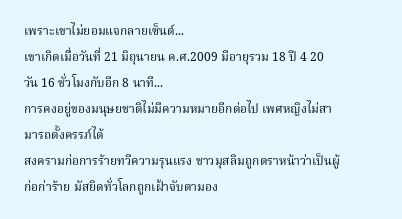เพราะเขาไม่ยอมแจกลายเซ็นต์...
เขาเกิดเมื่อวันที่ 21 มิถุนายน ค.ศ.2009 มีอายุรวม 18 ปี 4 20 วัน 16 ชั่วโมงกับอีก 8 นาที...
การคงอยู่ของมนุษยชาติไม่มีความหมายอีกต่อไป เพศหญิงไม่สามารถตั้งครรภ์ได้
สงครามก่อการร้ายทวีความรุนแรง ชาวมุสลิมถูกตราหน้าว่าเป็นผู้ก่อก่าร้าย มัสยิดทั่วโลกถูกเฝ้าจับตามอง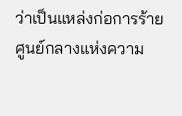ว่าเป็นแหล่งก่อการร้าย ศูนย์กลางแห่งความ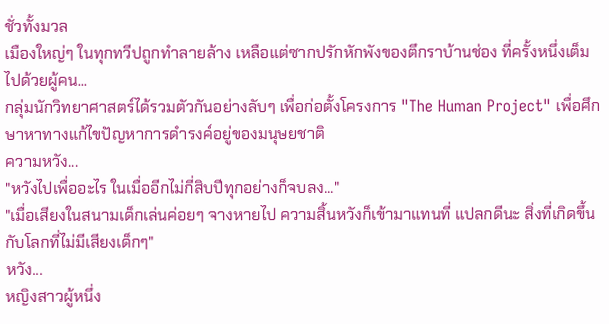ชั่วทั้งมวล
เมืองใหญ่ๆ ในทุกทวีปถูกทำลายล้าง เหลือแต่ซากปรักหักพังของตึกราบ้านช่อง ที่ครั้งหนึ่งเต็มไปด้วยผู้คน...
กลุ่มนักวิทยาศาสตร์ได้รวมตัวกันอย่างลับๆ เพื่อก่อตั้งโครงการ "The Human Project" เพื่อศึกษาหาทางแก้ไขปัญหาการดำรงค์อยู่ของมนุษยชาติ
ความหวัง...
"หวังไปเพื่ออะไร ในเมื่ออีกไม่กี่สิบปีทุกอย่างก็จบลง..."
"เมื่อเสียงในสนามเด็กเล่นค่อยๆ จางหายไป ความสิ้นหวังก็เข้ามาแทนที่ แปลกดีนะ สิ่งที่เกิดขึ้นกับโลกที่ไม่มีเสียงเด็กๆ"
หวัง...
หญิงสาวผู้หนึ่ง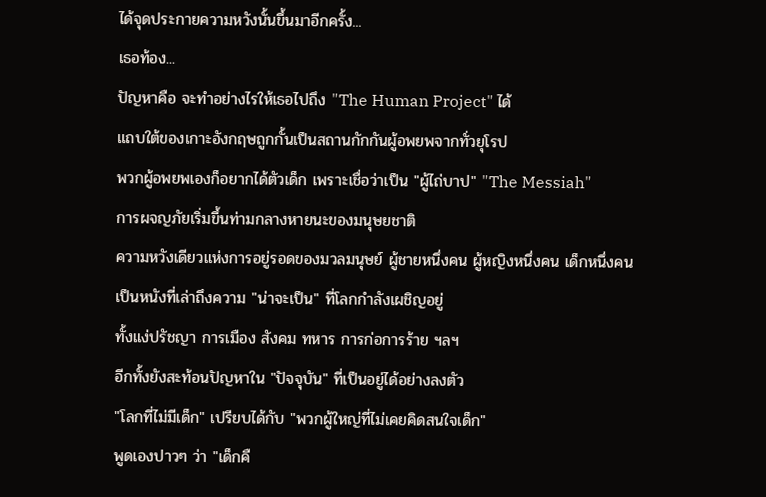ได้จุดประกายความหวังนั้นขึ้นมาอีกครั้ง...
เธอท้อง...
ปัญหาคือ จะทำอย่างไรให้เธอไปถึง "The Human Project" ได้
แถบใต้ของเกาะอังกฤษถูกกั้นเป็นสถานกักกันผู้อพยพจากทั่วยุโรป
พวกผู้อพยพเองก็อยากได้ตัวเด็ก เพราะเชื่อว่าเป็น "ผู้ไถ่บาป" "The Messiah"
การผจญภัยเริ่มขึ้นท่ามกลางหายนะของมนุษยชาติ
ความหวังเดียวแห่งการอยู่รอดของมวลมนุษย์ ผู้ชายหนึ่งคน ผู้หญิงหนึ่งคน เด็กหนึ่งคน
เป็นหนังที่เล่าถึงความ "น่าจะเป็น" ที่โลกกำลังเผชิญอยู่
ทั้งแง่ปรัชญา การเมือง สังคม ทหาร การก่อการร้าย ฯลฯ
อีกทั้งยังสะท้อนปัญหาใน "ปัจจุบัน" ที่เป็นอยู่ได้อย่างลงตัว
"โลกที่ไม่มีเด็ก" เปรียบได้กับ "พวกผู้ใหญ่ที่ไม่เคยคิดสนใจเด็ก"
พูดเองปาวๆ ว่า "เด็กคื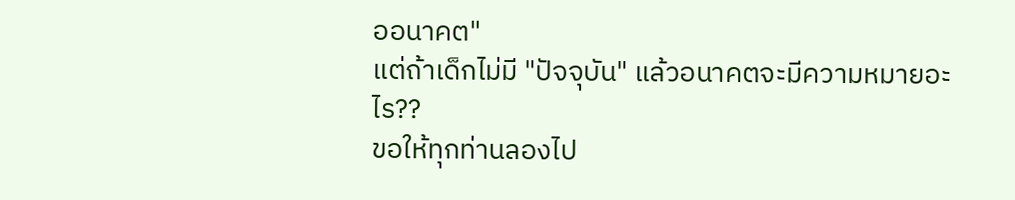ออนาคต"
แต่ถ้าเด็กไม่มี "ปัจจุบัน" แล้วอนาคตจะมีความหมายอะไร??
ขอให้ทุกท่านลองไป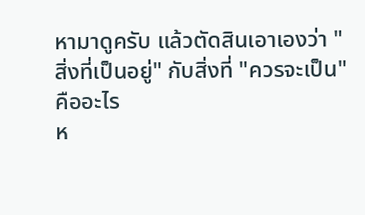หามาดูครับ แล้วตัดสินเอาเองว่า "สิ่งที่เป็นอยู่" กับสิ่งที่ "ควรจะเป็น" คืออะไร
ห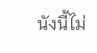นังนี้ไม่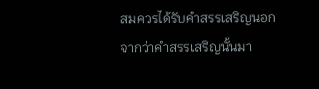สมควรได้รับคำสรรเสริญนอกจากว่าคำสรรเสริญนั้นมา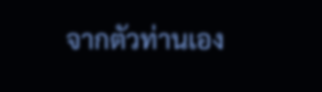จากตัวท่านเอง